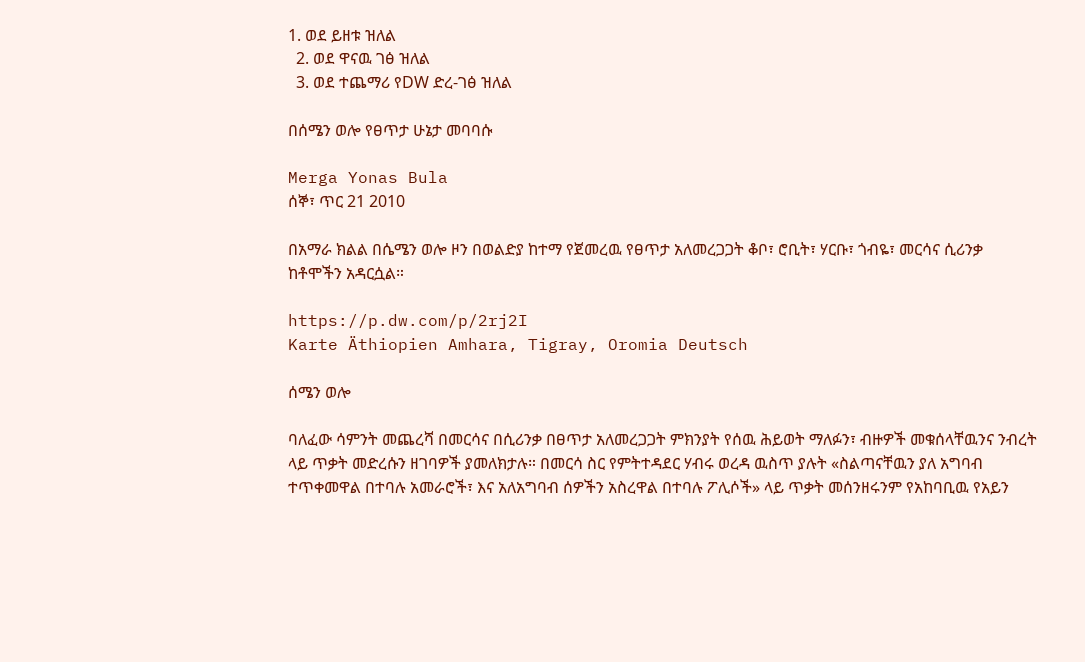1. ወደ ይዘቱ ዝለል
  2. ወደ ዋናዉ ገፅ ዝለል
  3. ወደ ተጨማሪ የDW ድረ-ገፅ ዝለል

በሰሜን ወሎ የፀጥታ ሁኔታ መባባሱ

Merga Yonas Bula
ሰኞ፣ ጥር 21 2010

በአማራ ክልል በሴሜን ወሎ ዞን በወልድያ ከተማ የጀመረዉ የፀጥታ አለመረጋጋት ቆቦ፣ ሮቢት፣ ሃርቡ፣ ጎብዬ፣ መርሳና ሲሪንቃ ከቶሞችን አዳርሷል።

https://p.dw.com/p/2rj2I
Karte Äthiopien Amhara, Tigray, Oromia Deutsch

ሰሜን ወሎ

ባለፈው ሳምንት መጨረሻ በመርሳና በሲሪንቃ በፀጥታ አለመረጋጋት ምክንያት የሰዉ ሕይወት ማለፉን፣ ብዙዎች መቁሰላቸዉንና ንብረት ላይ ጥቃት መድረሱን ዘገባዎች ያመለክታሉ። በመርሳ ስር የምትተዳደር ሃብሩ ወረዳ ዉስጥ ያሉት «ስልጣናቸዉን ያለ አግባብ ተጥቀመዋል በተባሉ አመራሮች፣ እና አለአግባብ ሰዎችን አስረዋል በተባሉ ፖሊሶች» ላይ ጥቃት መሰንዘሩንም የአከባቢዉ የአይን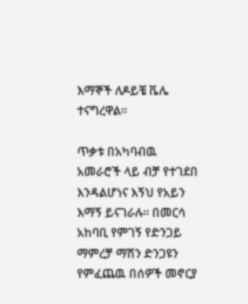እማኞች ለዶይቼ ቬሌ ተናግረዋል።

ጥቃቱ በአካባብዉ አመራሮች ላይ ብቻ የተገደበ እንዳልሆነና እኝህ የአይን እማኝ ይናገራሉ። በመርሳ አከባቢ የምገኝ የድንጋይ ማምረቻ ማሽን ድንጋዩን የምፈጨዉ በሰዎች መኖርያ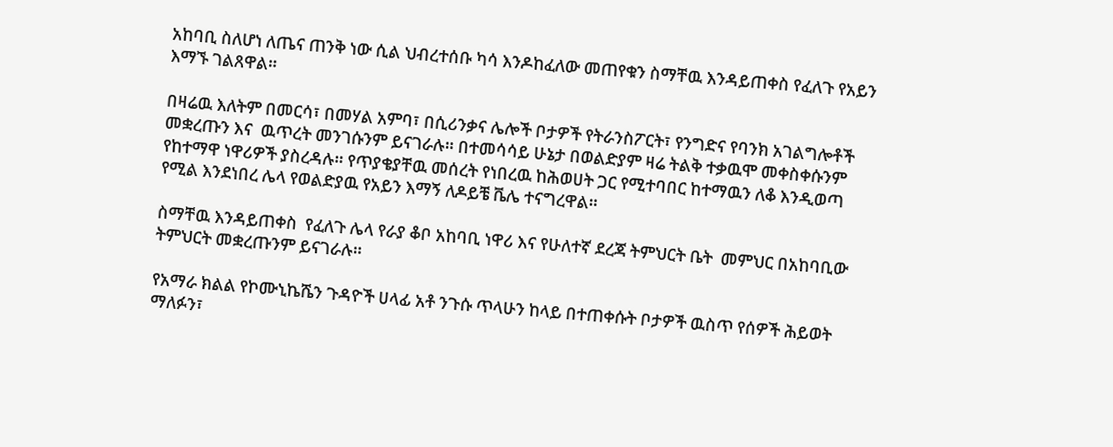አከባቢ ስለሆነ ለጤና ጠንቅ ነው ሲል ህብረተሰቡ ካሳ እንዶከፈለው መጠየቁን ስማቸዉ እንዳይጠቀስ የፈለጉ የአይን እማኙ ገልጸዋል።

በዛሬዉ እለትም በመርሳ፣ በመሃል አምባ፣ በሲሪንቃና ሌሎች ቦታዎች የትራንስፖርት፣ የንግድና የባንክ አገልግሎቶች መቋረጡን እና  ዉጥረት መንገሱንም ይናገራሉ። በተመሳሳይ ሁኔታ በወልድያም ዛሬ ትልቅ ተቃዉሞ መቀስቀሱንም የከተማዋ ነዋሪዎች ያስረዳሉ። የጥያቄያቸዉ መሰረት የነበረዉ ከሕወሀት ጋር የሚተባበር ከተማዉን ለቆ እንዲወጣ የሚል እንደነበረ ሌላ የወልድያዉ የአይን እማኝ ለዶይቼ ቬሌ ተናግረዋል።

ስማቸዉ እንዳይጠቀስ  የፈለጉ ሌላ የራያ ቆቦ አከባቢ ነዋሪ እና የሁለተኛ ደረጃ ትምህርት ቤት  መምህር በአከባቢው ትምህርት መቋረጡንም ይናገራሉ።

የአማራ ክልል የኮሙኒኬሼን ጉዳዮች ሀላፊ አቶ ንጉሱ ጥላሁን ከላይ በተጠቀሱት ቦታዎች ዉስጥ የሰዎች ሕይወት ማለፉን፣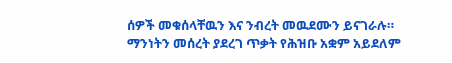ሰዎች መቁሰላቸዉን እና ንብረት መዉደሙን ይናገራሉ። ማንነትን መሰረት ያደረገ ጥቃት የሕዝቡ አቋም አይደለም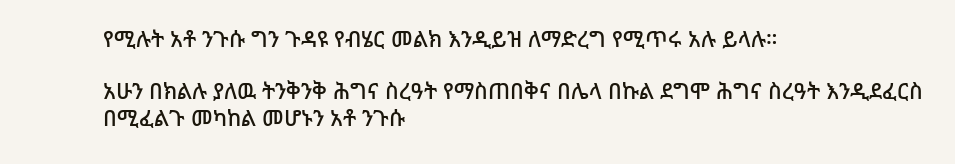የሚሉት አቶ ንጉሱ ግን ጉዳዩ የብሄር መልክ እንዲይዝ ለማድረግ የሚጥሩ አሉ ይላሉ።

አሁን በክልሉ ያለዉ ትንቅንቅ ሕግና ስረዓት የማስጠበቅና በሌላ በኩል ደግሞ ሕግና ስረዓት እንዲደፈርስ በሚፈልጉ መካከል መሆኑን አቶ ንጉሱ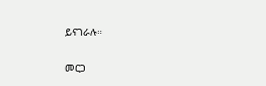ይናገራሉ።

መርጋ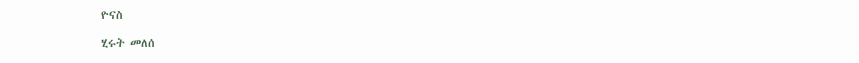ዮናስ

ሂሩት መለሰ